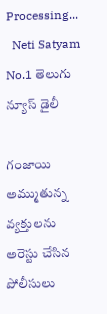Processing...
  Neti Satyam
No.1 తెలుగు న్యూస్ డైలీ

గంజాయి అమ్ముతున్న వ్యక్తులను అరెస్టు చేసిన పోలీసులు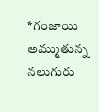*గంజాయి అమ్ముతున్న నలుగురు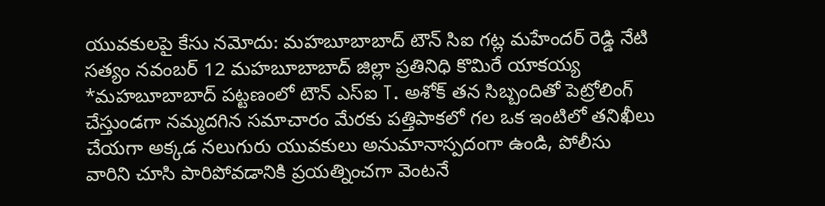యువకులపై కేసు నమోదు: మహబూబాబాద్ టౌన్ సిఐ గట్ల మహేందర్ రెడ్డి నేటి సత్యం నవంబర్ 12 మహబూబాబాద్ జిల్లా ప్రతినిధి కొమిరే యాకయ్య *మహబూబాబాద్ పట్టణంలో టౌన్ ఎస్ఐ T. అశోక్ తన సిబ్బందితో పెట్రోలింగ్ చేస్తుండగా నమ్మదగిన సమాచారం మేరకు పత్తిపాకలో గల ఒక ఇంటిలో తనిఖీలు చేయగా అక్కడ నలుగురు యువకులు అనుమానాస్పదంగా ఉండి, పోలీసు వారిని చూసి పారిపోవడానికి ప్రయత్నించగా వెంటనే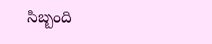సిబ్బంది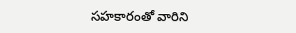సహకారంతో వారిని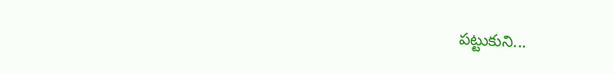పట్టుకుని...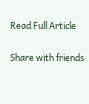Read Full Article

Share with friends